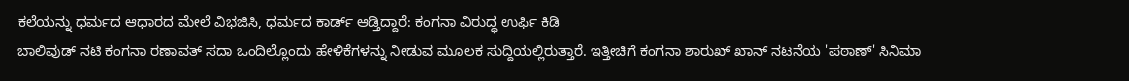ಕಲೆಯನ್ನು ಧರ್ಮದ ಆಧಾರದ ಮೇಲೆ ವಿಭಜಿಸಿ, ಧರ್ಮದ ಕಾರ್ಡ್ ಆಡ್ತಿದ್ದಾರೆ: ಕಂಗನಾ ವಿರುದ್ಧ ಉರ್ಫಿ ಕಿಡಿ
ಬಾಲಿವುಡ್ ನಟಿ ಕಂಗನಾ ರಣಾವತ್ ಸದಾ ಒಂದಿಲ್ಲೊಂದು ಹೇಳಿಕೆಗಳನ್ನು ನೀಡುವ ಮೂಲಕ ಸುದ್ದಿಯಲ್ಲಿರುತ್ತಾರೆ. ಇತ್ತೀಚಿಗೆ ಕಂಗನಾ ಶಾರುಖ್ ಖಾನ್ ನಟನೆಯ 'ಪಠಾಣ್' ಸಿನಿಮಾ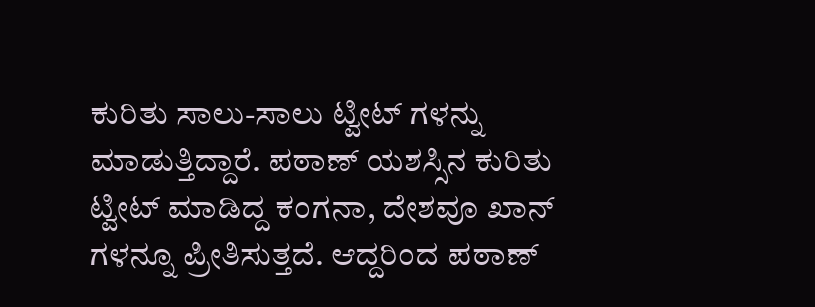ಕುರಿತು ಸಾಲು-ಸಾಲು ಟ್ವೀಟ್ ಗಳನ್ನು ಮಾಡುತ್ತಿದ್ದಾರೆ. ಪಠಾಣ್ ಯಶಸ್ಸಿನ ಕುರಿತು ಟ್ವೀಟ್ ಮಾಡಿದ್ದ ಕಂಗನಾ, ದೇಶವೂ ಖಾನ್ ಗಳನ್ನೂ ಪ್ರೀತಿಸುತ್ತದೆ. ಆದ್ದರಿಂದ ಪಠಾಣ್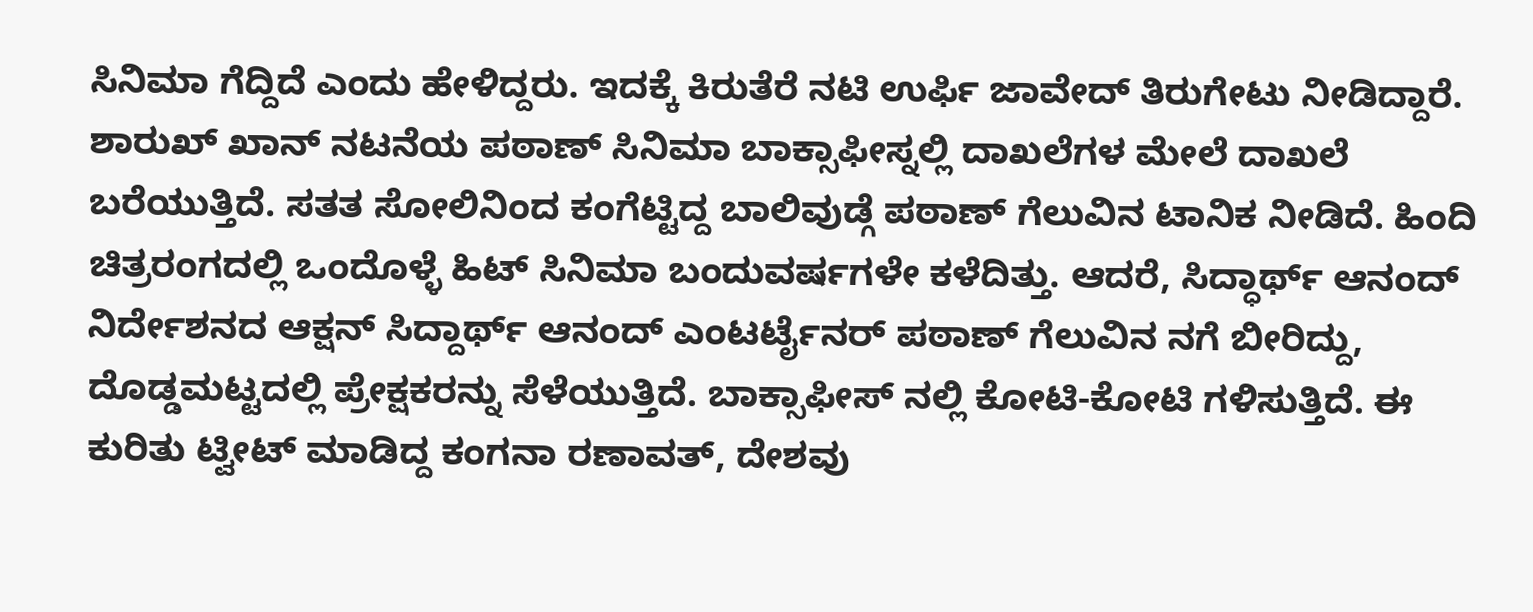ಸಿನಿಮಾ ಗೆದ್ದಿದೆ ಎಂದು ಹೇಳಿದ್ದರು. ಇದಕ್ಕೆ ಕಿರುತೆರೆ ನಟಿ ಉರ್ಫಿ ಜಾವೇದ್ ತಿರುಗೇಟು ನೀಡಿದ್ದಾರೆ.
ಶಾರುಖ್ ಖಾನ್ ನಟನೆಯ ಪಠಾಣ್ ಸಿನಿಮಾ ಬಾಕ್ಸಾಫೀಸ್ನಲ್ಲಿ ದಾಖಲೆಗಳ ಮೇಲೆ ದಾಖಲೆ ಬರೆಯುತ್ತಿದೆ. ಸತತ ಸೋಲಿನಿಂದ ಕಂಗೆಟ್ಟಿದ್ದ ಬಾಲಿವುಡ್ಗೆ ಪಠಾಣ್ ಗೆಲುವಿನ ಟಾನಿಕ ನೀಡಿದೆ. ಹಿಂದಿ ಚಿತ್ರರಂಗದಲ್ಲಿ ಒಂದೊಳ್ಳೆ ಹಿಟ್ ಸಿನಿಮಾ ಬಂದುವರ್ಷಗಳೇ ಕಳೆದಿತ್ತು. ಆದರೆ, ಸಿದ್ಧಾರ್ಥ್ ಆನಂದ್ ನಿರ್ದೇಶನದ ಆಕ್ಷನ್ ಸಿದ್ದಾರ್ಥ್ ಆನಂದ್ ಎಂಟರ್ಟೈನರ್ ಪಠಾಣ್ ಗೆಲುವಿನ ನಗೆ ಬೀರಿದ್ದು, ದೊಡ್ಡಮಟ್ಟದಲ್ಲಿ ಪ್ರೇಕ್ಷಕರನ್ನು ಸೆಳೆಯುತ್ತಿದೆ. ಬಾಕ್ಸಾಫೀಸ್ ನಲ್ಲಿ ಕೋಟಿ-ಕೋಟಿ ಗಳಿಸುತ್ತಿದೆ. ಈ ಕುರಿತು ಟ್ವೀಟ್ ಮಾಡಿದ್ದ ಕಂಗನಾ ರಣಾವತ್, ದೇಶವು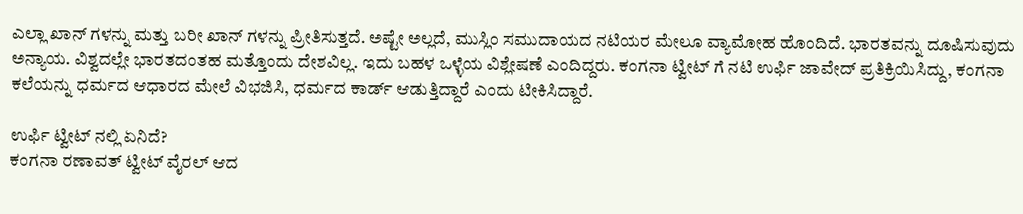ಎಲ್ಲಾ ಖಾನ್ ಗಳನ್ನು ಮತ್ತು ಬರೀ ಖಾನ್ ಗಳನ್ನು ಪ್ರೀತಿಸುತ್ತದೆ. ಅಷ್ಟೇ ಅಲ್ಲದೆ, ಮುಸ್ಲಿಂ ಸಮುದಾಯದ ನಟಿಯರ ಮೇಲೂ ವ್ಯಾಮೋಹ ಹೊಂದಿದೆ. ಭಾರತವನ್ನು ದೂಷಿಸುವುದು ಅನ್ಯಾಯ. ವಿಶ್ವದಲ್ಲೇ ಭಾರತದಂತಹ ಮತ್ತೊಂದು ದೇಶವಿಲ್ಲ. ಇದು ಬಹಳ ಒಳ್ಳೆಯ ವಿಶ್ಲೇಷಣೆ ಎಂದಿದ್ದರು. ಕಂಗನಾ ಟ್ವೀಟ್ ಗೆ ನಟಿ ಉರ್ಫಿ ಜಾವೇದ್ ಪ್ರತಿಕ್ರಿಯಿಸಿದ್ದು, ಕಂಗನಾ ಕಲೆಯನ್ನು ಧರ್ಮದ ಆಧಾರದ ಮೇಲೆ ವಿಭಜಿಸಿ, ಧರ್ಮದ ಕಾರ್ಡ್ ಆಡುತ್ತಿದ್ದಾರೆ ಎಂದು ಟೀಕಿಸಿದ್ದಾರೆ.

ಉರ್ಫಿ ಟ್ವೀಟ್ ನಲ್ಲಿ ಏನಿದೆ?
ಕಂಗನಾ ರಣಾವತ್ ಟ್ವೀಟ್ ವೈರಲ್ ಆದ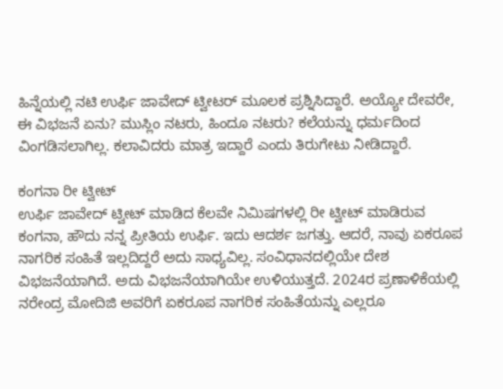ಹಿನ್ನೆಯಲ್ಲಿ ನಟಿ ಉರ್ಫಿ ಜಾವೇದ್ ಟ್ವೀಟರ್ ಮೂಲಕ ಪ್ರಶ್ನಿಸಿದ್ದಾರೆ. ಅಯ್ಯೋ ದೇವರೇ, ಈ ವಿಭಜನೆ ಏನು? ಮುಸ್ಲಿಂ ನಟರು, ಹಿಂದೂ ನಟರು? ಕಲೆಯನ್ನು ಧರ್ಮದಿಂದ ವಿಂಗಡಿಸಲಾಗಿಲ್ಲ. ಕಲಾವಿದರು ಮಾತ್ರ ಇದ್ದಾರೆ ಎಂದು ತಿರುಗೇಟು ನೀಡಿದ್ದಾರೆ.

ಕಂಗನಾ ರೀ ಟ್ವೀಟ್
ಉರ್ಫಿ ಜಾವೇದ್ ಟ್ವೀಟ್ ಮಾಡಿದ ಕೆಲವೇ ನಿಮಿಷಗಳಲ್ಲಿ ರೀ ಟ್ವೀಟ್ ಮಾಡಿರುವ ಕಂಗನಾ, ಹೌದು ನನ್ನ ಪ್ರೀತಿಯ ಉರ್ಫಿ. ಇದು ಆದರ್ಶ ಜಗತ್ತು. ಆದರೆ, ನಾವು ಏಕರೂಪ ನಾಗರಿಕ ಸಂಹಿತೆ ಇಲ್ಲದಿದ್ದರೆ ಅದು ಸಾಧ್ಯವಿಲ್ಲ. ಸಂವಿಧಾನದಲ್ಲಿಯೇ ದೇಶ ವಿಭಜನೆಯಾಗಿದೆ. ಅದು ವಿಭಜನೆಯಾಗಿಯೇ ಉಳಿಯುತ್ತದೆ. 2024ರ ಪ್ರಣಾಳಿಕೆಯಲ್ಲಿ ನರೇಂದ್ರ ಮೋದಿಜಿ ಅವರಿಗೆ ಏಕರೂಪ ನಾಗರಿಕ ಸಂಹಿತೆಯನ್ನು ಎಲ್ಲರೂ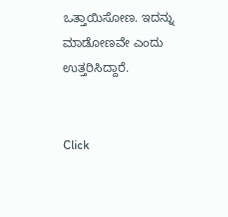ಒತ್ತಾಯಿಸೋಣ. ಇದನ್ನು ಮಾಡೋಣವೇ ಎಂದು ಉತ್ತರಿಸಿದ್ದಾರೆ.


Click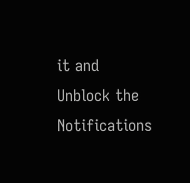it and Unblock the Notifications